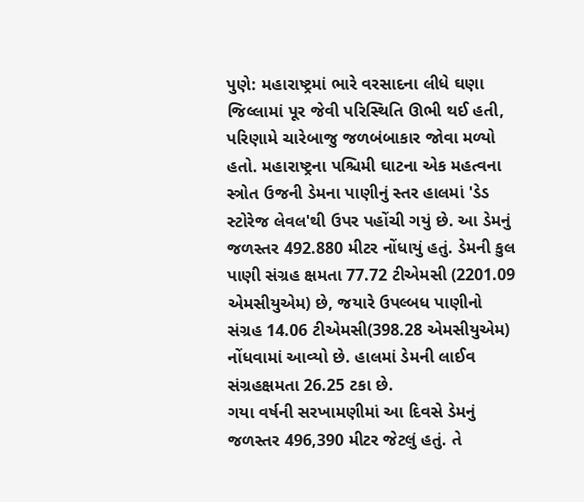પુણે: મહારાષ્ટ્રમાં ભારે વરસાદના લીધે ઘણા જિલ્લામાં પૂર જેવી પરિસ્થિતિ ઊભી થઈ હતી, પરિણામે ચારેબાજુ જળબંબાકાર જોવા મળ્યો હતો. મહારાષ્ટ્રના પશ્ચિમી ઘાટના એક મહત્વના સ્ત્રોત ઉજની ડેમના પાણીનું સ્તર હાલમાં 'ડેડ સ્ટોરેજ લેવલ'થી ઉપર પહોંચી ગયું છે. આ ડેમનું જળસ્તર 492.880 મીટર નોંધાયું હતું. ડેમની કુલ પાણી સંગ્રહ ક્ષમતા 77.72 ટીએમસી (2201.09 એમસીયુએમ) છે, જયારે ઉપલ્બધ પાણીનો સંગ્રહ 14.06 ટીએમસી(398.28 એમસીયુએમ) નોંધવામાં આવ્યો છે. હાલમાં ડેમની લાઈવ સંગ્રહક્ષમતા 26.25 ટકા છે.
ગયા વર્ષની સરખામણીમાં આ દિવસે ડેમનું જળસ્તર 496,390 મીટર જેટલું હતું. તે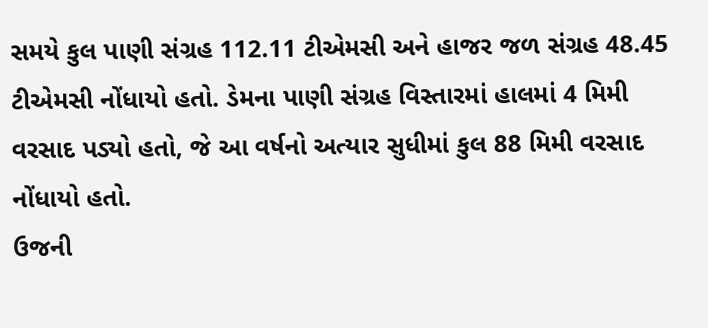સમયે કુલ પાણી સંગ્રહ 112.11 ટીએમસી અને હાજર જળ સંગ્રહ 48.45 ટીએમસી નોંધાયો હતો. ડેમના પાણી સંગ્રહ વિસ્તારમાં હાલમાં 4 મિમી વરસાદ પડ્યો હતો, જે આ વર્ષનો અત્યાર સુધીમાં કુલ 88 મિમી વરસાદ નોંધાયો હતો.
ઉજની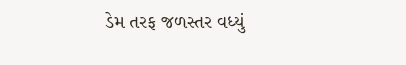ડેમ તરફ જળસ્તર વધ્યું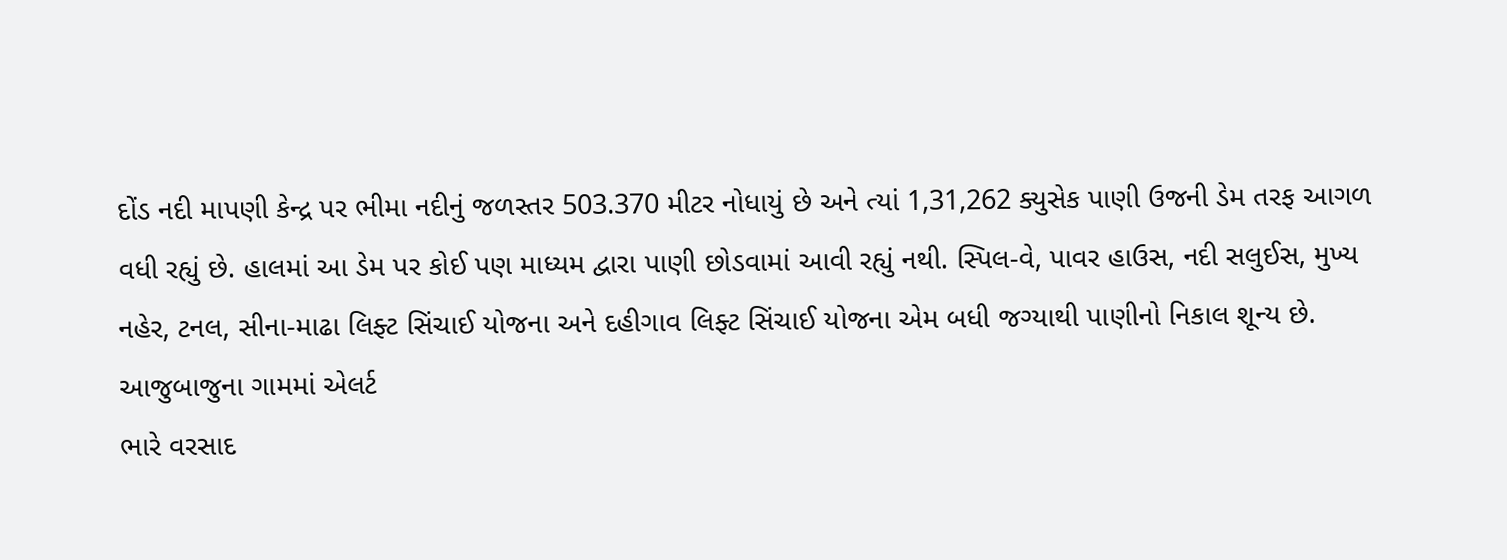દોંડ નદી માપણી કેન્દ્ર પર ભીમા નદીનું જળસ્તર 503.370 મીટર નોધાયું છે અને ત્યાં 1,31,262 ક્યુસેક પાણી ઉજની ડેમ તરફ આગળ વધી રહ્યું છે. હાલમાં આ ડેમ પર કોઈ પણ માધ્યમ દ્વારા પાણી છોડવામાં આવી રહ્યું નથી. સ્પિલ-વે, પાવર હાઉસ, નદી સલુઈસ, મુખ્ય નહેર, ટનલ, સીના-માઢા લિફ્ટ સિંચાઈ યોજના અને દહીગાવ લિફ્ટ સિંચાઈ યોજના એમ બધી જગ્યાથી પાણીનો નિકાલ શૂન્ય છે.
આજુબાજુના ગામમાં એલર્ટ
ભારે વરસાદ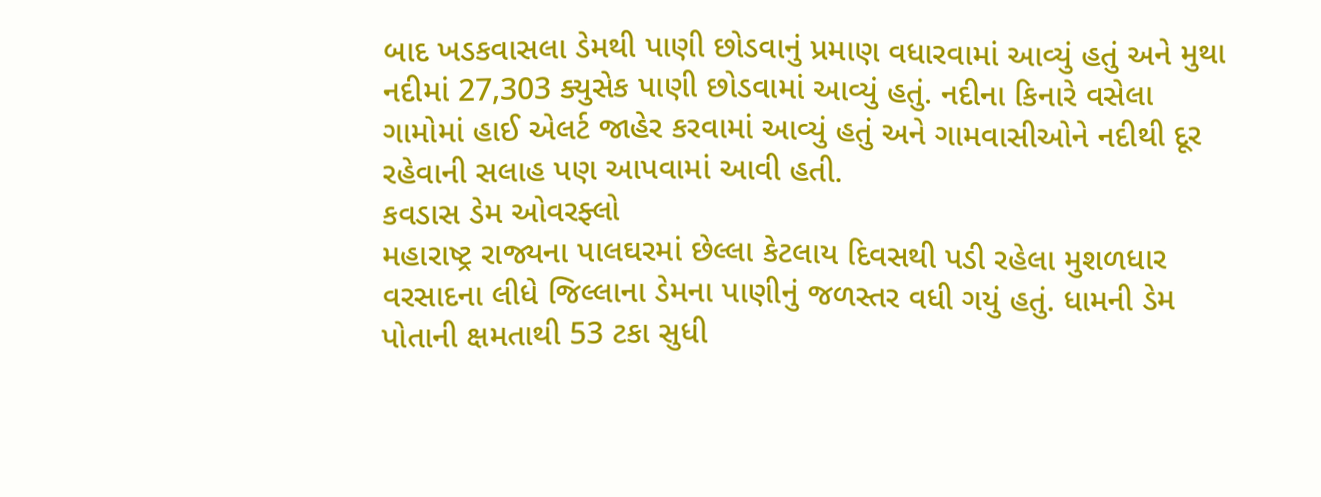બાદ ખડકવાસલા ડેમથી પાણી છોડવાનું પ્રમાણ વધારવામાં આવ્યું હતું અને મુથા નદીમાં 27,303 ક્યુસેક પાણી છોડવામાં આવ્યું હતું. નદીના કિનારે વસેલા ગામોમાં હાઈ એલર્ટ જાહેર કરવામાં આવ્યું હતું અને ગામવાસીઓને નદીથી દૂર રહેવાની સલાહ પણ આપવામાં આવી હતી.
કવડાસ ડેમ ઓવરફ્લો
મહારાષ્ટ્ર રાજ્યના પાલઘરમાં છેલ્લા કેટલાય દિવસથી પડી રહેલા મુશળધાર વરસાદના લીધે જિલ્લાના ડેમના પાણીનું જળસ્તર વધી ગયું હતું. ધામની ડેમ પોતાની ક્ષમતાથી 53 ટકા સુધી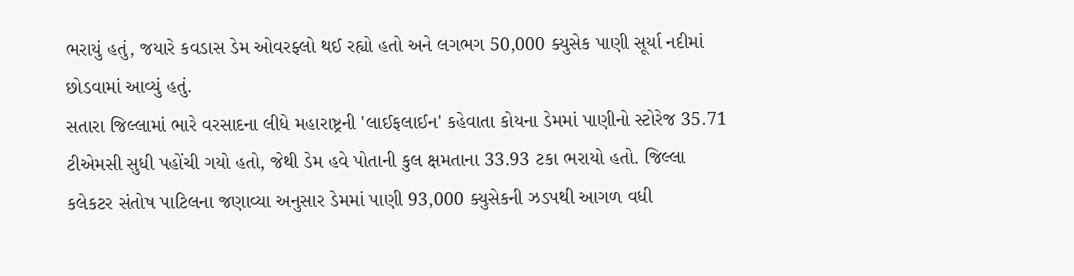ભરાયું હતું, જયારે કવડાસ ડેમ ઓવરફ્લો થઈ રહ્યો હતો અને લગભગ 50,000 ક્યુસેક પાણી સૂર્યા નદીમાં છોડવામાં આવ્યું હતું.
સતારા જિલ્લામાં ભારે વરસાદના લીધે મહારાષ્ટ્રની 'લાઈફલાઈન' કહેવાતા કોયના ડેમમાં પાણીનો સ્ટોરેજ 35.71 ટીએમસી સુધી પહોંચી ગયો હતો, જેથી ડેમ હવે પોતાની કુલ ક્ષમતાના 33.93 ટકા ભરાયો હતો. જિલ્લા કલેકટર સંતોષ પાટિલના જણાવ્યા અનુસાર ડેમમાં પાણી 93,000 ક્યુસેકની ઝડપથી આગળ વધી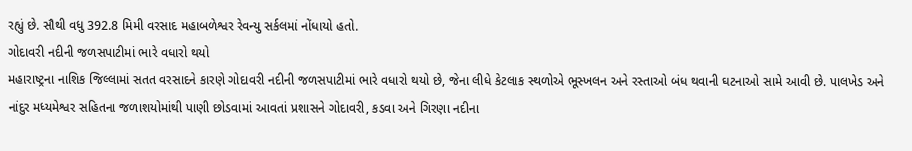રહ્યું છે. સૌથી વધુ 392.8 મિમી વરસાદ મહાબળેશ્વર રેવન્યુ સર્કલમાં નોંધાયો હતો.
ગોદાવરી નદીની જળસપાટીમાં ભારે વધારો થયો
મહારાષ્ટ્રના નાશિક જિલ્લામાં સતત વરસાદને કારણે ગોદાવરી નદીની જળસપાટીમાં ભારે વધારો થયો છે, જેના લીધે કેટલાક સ્થળોએ ભૂસ્ખલન અને રસ્તાઓ બંધ થવાની ઘટનાઓ સામે આવી છે. પાલખેડ અને નાંદુર મધ્યમેશ્વર સહિતના જળાશયોમાંથી પાણી છોડવામાં આવતાં પ્રશાસને ગોદાવરી, કડવા અને ગિરણા નદીના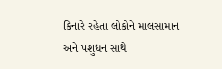કિનારે રહેતા લોકોને માલસામાન અને પશુધન સાથે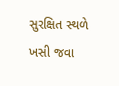સુરક્ષિત સ્થળે ખસી જવા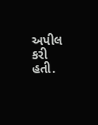અપીલ કરી હતી.